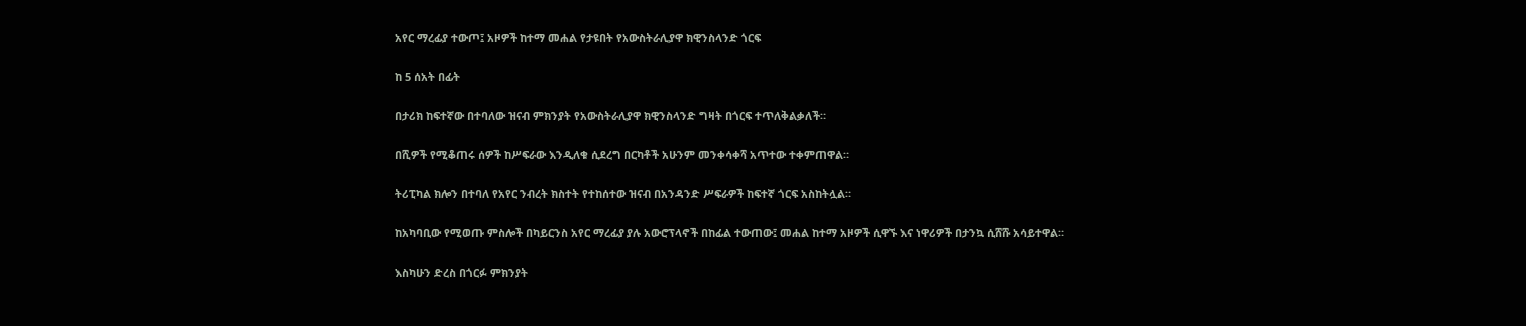አየር ማረፊያ ተውጦ፤ አዞዎች ከተማ መሐል የታዩበት የአውስትራሊያዋ ክዊንስላንድ ጎርፍ

ከ 5 ሰአት በፊት

በታሪክ ከፍተኛው በተባለው ዝናብ ምክንያት የአውስትራሊያዋ ክዊንስላንድ ግዛት በጎርፍ ተጥለቅልቃለች።

በሺዎች የሚቆጠሩ ሰዎች ከሥፍራው እንዲለቁ ሲደረግ በርካቶች አሁንም መንቀሳቀሻ አጥተው ተቀምጠዋል።

ትሪፒካል ክሎን በተባለ የአየር ንብረት ክስተት የተከሰተው ዝናብ በአንዳንድ ሥፍራዎች ከፍተኛ ጎርፍ አስከትሏል።

ከአካባቢው የሚወጡ ምስሎች በካይርንስ አየር ማረፊያ ያሉ አውሮፕላኖች በከፊል ተውጠው፤ መሐል ከተማ አዞዎች ሲዋኙ እና ነዋሪዎች በታንኳ ሲሸሹ አሳይተዋል።

እስካሁን ድረስ በጎርፉ ምክንያት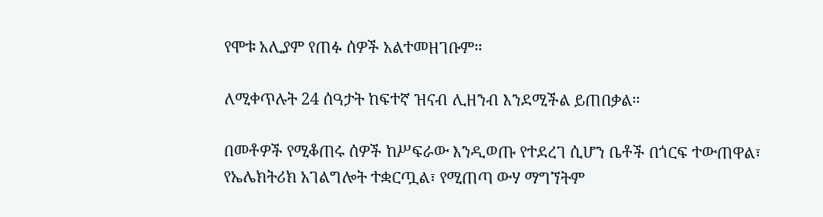የሞቱ አሊያም የጠፉ ሰዎች አልተመዘገቡም።

ለሚቀጥሉት 24 ሰዓታት ከፍተኛ ዝናብ ሊዘንብ እንደሚችል ይጠበቃል።

በመቶዎች የሚቆጠሩ ሰዎች ከሥፍራው እንዲወጡ የተደረገ ሲሆን ቤቶች በጎርፍ ተውጠዋል፣ የኤሌክትሪክ አገልግሎት ተቋርጧል፣ የሚጠጣ ውሃ ማግኘትም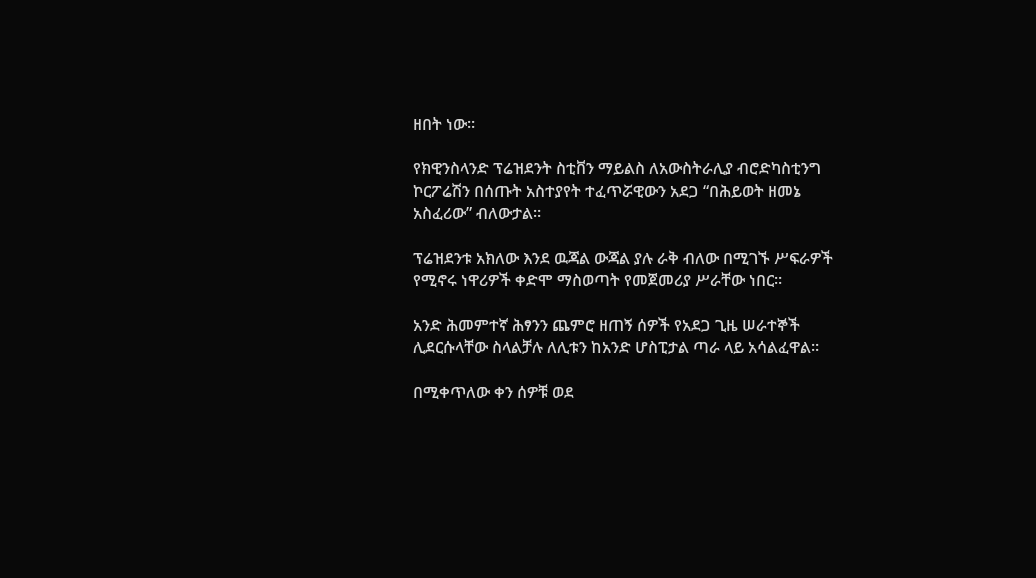ዘበት ነው።

የክዊንስላንድ ፕሬዝደንት ስቲቨን ማይልስ ለአውስትራሊያ ብሮድካስቲንግ ኮርፖሬሽን በሰጡት አስተያየት ተፈጥሯዊውን አደጋ “በሕይወት ዘመኔ አስፈሪው” ብለውታል።

ፕሬዝደንቱ አክለው እንደ ዉጃል ውጃል ያሉ ራቅ ብለው በሚገኙ ሥፍራዎች የሚኖሩ ነዋሪዎች ቀድሞ ማስወጣት የመጀመሪያ ሥራቸው ነበር።

አንድ ሕመምተኛ ሕፃንን ጨምሮ ዘጠኝ ሰዎች የአደጋ ጊዜ ሠራተኞች ሊደርሱላቸው ስላልቻሉ ለሊቱን ከአንድ ሆስፒታል ጣራ ላይ አሳልፈዋል።

በሚቀጥለው ቀን ሰዎቹ ወደ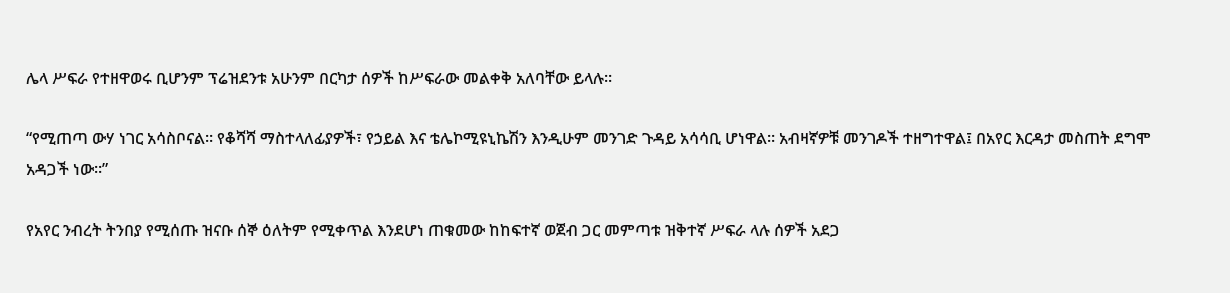ሌላ ሥፍራ የተዘዋወሩ ቢሆንም ፕሬዝደንቱ አሁንም በርካታ ሰዎች ከሥፍራው መልቀቅ አለባቸው ይላሉ።

“የሚጠጣ ውሃ ነገር አሳስቦናል። የቆሻሻ ማስተላለፊያዎች፣ የኃይል እና ቴሌኮሚዩኒኬሽን እንዲሁም መንገድ ጉዳይ አሳሳቢ ሆነዋል። አብዛኛዎቹ መንገዶች ተዘግተዋል፤ በአየር እርዳታ መስጠት ደግሞ አዳጋች ነው።”

የአየር ንብረት ትንበያ የሚሰጡ ዝናቡ ሰኞ ዕለትም የሚቀጥል እንደሆነ ጠቁመው ከከፍተኛ ወጀብ ጋር መምጣቱ ዝቅተኛ ሥፍራ ላሉ ሰዎች አደጋ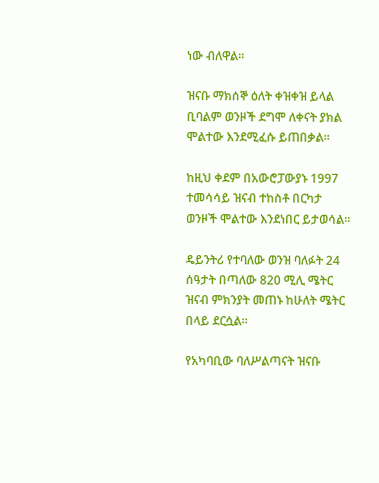ነው ብለዋል።

ዝናቡ ማክሰኞ ዕለት ቀዝቀዝ ይላል ቢባልም ወንዞች ደግሞ ለቀናት ያክል ሞልተው እንደሚፈሱ ይጠበቃል።

ከዚህ ቀደም በአውሮፓውያኑ 1997 ተመሳሳይ ዝናብ ተከስቶ በርካታ ወንዞች ሞልተው እንደነበር ይታወሳል።

ዴይንትሪ የተባለው ወንዝ ባለፉት 24 ሰዓታት በጣለው 820 ሚሊ ሜትር ዝናብ ምክንያት መጠኑ ከሁለት ሜትር በላይ ደርሷል።

የአካባቢው ባለሥልጣናት ዝናቡ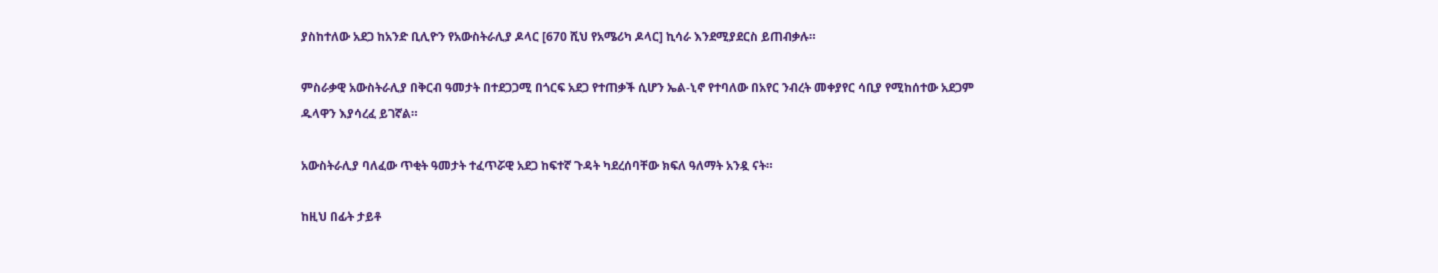ያስከተለው አደጋ ከአንድ ቢሊዮን የአውስትራሊያ ዶላር [670 ሺህ የአሜሪካ ዶላር] ኪሳራ እንደሚያደርስ ይጠብቃሉ።

ምስራቃዊ አውስትራሊያ በቅርብ ዓመታት በተደጋጋሚ በጎርፍ አደጋ የተጠቃች ሲሆን ኤል-ኒኖ የተባለው በአየር ንብረት መቀያየር ሳቢያ የሚከሰተው አደጋም ዱላዋን እያሳረፈ ይገኛል።

አውስትራሊያ ባለፈው ጥቂት ዓመታት ተፈጥሯዊ አደጋ ከፍተኛ ጉዳት ካደረሰባቸው ክፍለ ዓለማት አንዷ ናት።

ከዚህ በፊት ታይቶ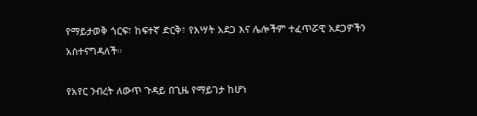የማይታወቅ ጎርፍ፣ ከፍተኛ ድርቅ፣ የእሣት አደጋ እና ሌሎችም ተፈጥሯዊ አደጋዎችን አስተናግዳለች።

የአየር ንብረት ለውጥ ጉዳይ በጊዜ የማይገታ ከሆነ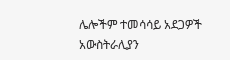ሌሎችም ተመሳሳይ አደጋዎች አውስትራሊያን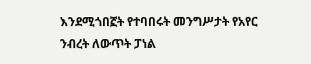እንደሚጎበኟት የተባበሩት መንግሥታት የአየር ንብረት ለውጥት ፓነል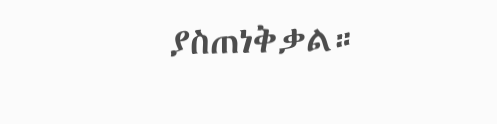ያስጠነቅቃል።